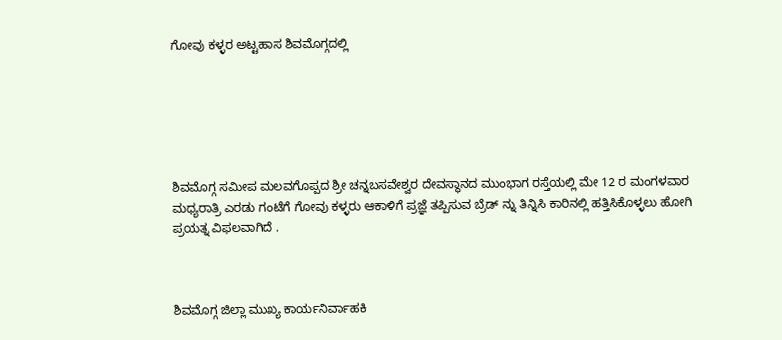ಗೋವು ಕಳ್ಳರ ಅಟ್ಟಹಾಸ ಶಿವಮೊಗ್ಗದಲ್ಲಿ






ಶಿವಮೊಗ್ಗ ಸಮೀಪ ಮಲವಗೊಪ್ಪದ ಶ್ರೀ ಚನ್ನಬಸವೇಶ್ವರ ದೇವಸ್ಥಾನದ ಮುಂಭಾಗ ರಸ್ತೆಯಲ್ಲಿ ಮೇ 12 ರ ಮಂಗಳವಾರ ಮಧ್ಯರಾತ್ರಿ ಎರಡು ಗಂಟೆಗೆ ಗೋವು ಕಳ್ಳರು ಆಕಾಳಿಗೆ ಪ್ರಜ್ಞೆ ತಪ್ಪಿಸುವ ಬ್ರೆಡ್ ನ್ನು ತಿನ್ನಿಸಿ ಕಾರಿನಲ್ಲಿ ಹತ್ತಿಸಿಕೊಳ್ಳಲು ಹೋಗಿ ಪ್ರಯತ್ನ ವಿಫಲವಾಗಿದೆ .



ಶಿವಮೊಗ್ಗ ಜಿಲ್ಲಾ ಮುಖ್ಯ ಕಾರ್ಯನಿರ್ವಾಹಕಿ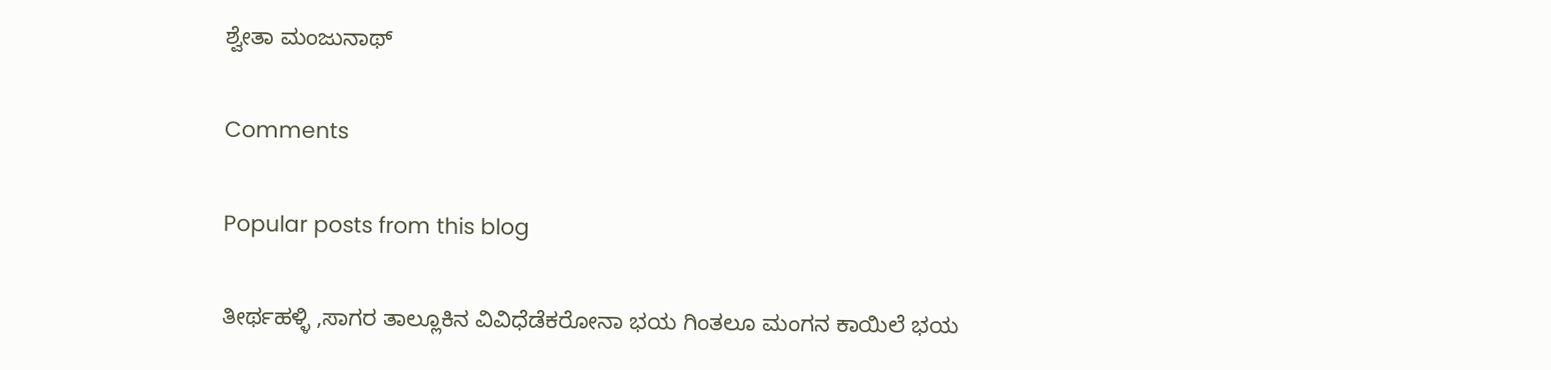ಶ್ವೇತಾ ಮಂಜುನಾಥ್

Comments

Popular posts from this blog

ತೀರ್ಥಹಳ್ಳಿ ,ಸಾಗರ ತಾಲ್ಲೂಕಿನ ವಿವಿಧೆಡೆಕರೋನಾ ಭಯ ಗಿಂತಲೂ ಮಂಗನ ಕಾಯಿಲೆ ಭಯ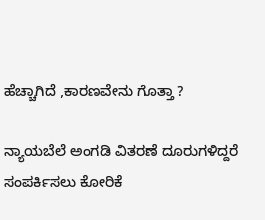ಹೆಚ್ಚಾಗಿದೆ ,ಕಾರಣವೇನು ಗೊತ್ತಾ ?

ನ್ಯಾಯಬೆಲೆ ಅಂಗಡಿ ವಿತರಣೆ ದೂರುಗಳಿದ್ದರೆ ಸಂಪರ್ಕಿಸಲು ಕೋರಿಕೆ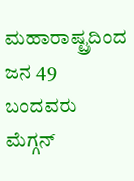ಮಹಾರಾಷ್ಟ್ರದಿಂದ ಜನ 49 ಬಂದವರು ಮೆಗ್ಗನ್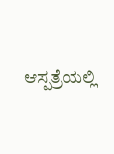ಆಸ್ಪತ್ರೆಯಲ್ಲಿ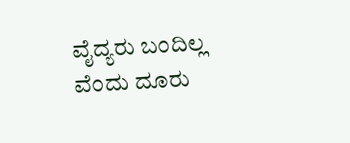ವೈದ್ಯರು ಬಂದಿಲ್ಲ ವೆಂದು ದೂರು